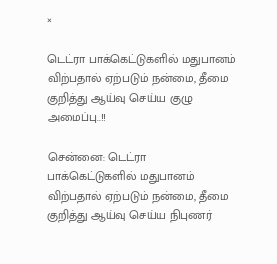×

டெட்ரா பாக்கெட்டுகளில் மதுபானம் விற்பதால் ஏற்படும் நன்மை, தீமை குறித்து ஆய்வு செய்ய குழு அமைப்பு..!!

சென்னை: டெட்ரா பாக்கெட்டுகளில் மதுபானம் விற்பதால் ஏற்படும் நன்மை, தீமை குறித்து ஆய்வு செய்ய நிபுணர்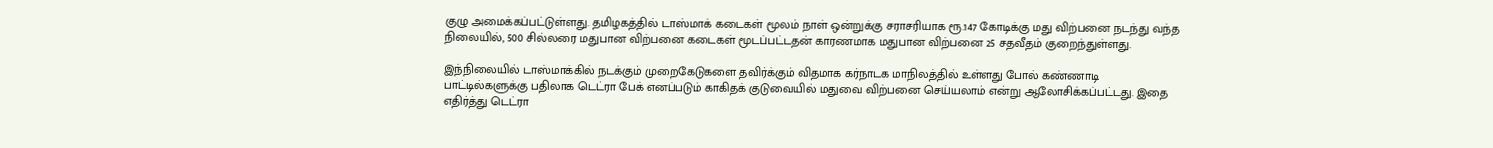குழு அமைக்கப்பட்டுள்ளது. தமிழகத்தில் டாஸ்மாக் கடைகள் மூலம் நாள் ஒன்றுக்கு சராசரியாக ரூ.147 கோடிக்கு மது விற்பனை நடந்து வந்த நிலையில், 500 சில்லரை மதுபான விற்பனை கடைகள் மூடப்பட்டதன் காரணமாக மதுபான விற்பனை 25 சதவீதம் குறைந்துள்ளது.

இந்நிலையில் டாஸ்மாக்கில் நடக்கும் முறைகேடுகளை தவிர்க்கும் விதமாக கர்நாடக மாநிலத்தில் உள்ளது போல் கண்ணாடி பாட்டில்களுக்கு பதிலாக டெட்ரா பேக் எனப்படும் காகிதக் குடுவையில் மதுவை விற்பனை செய்யலாம் என்று ஆலோசிக்கப்பட்டது. இதை எதிர்த்து டெட்ரா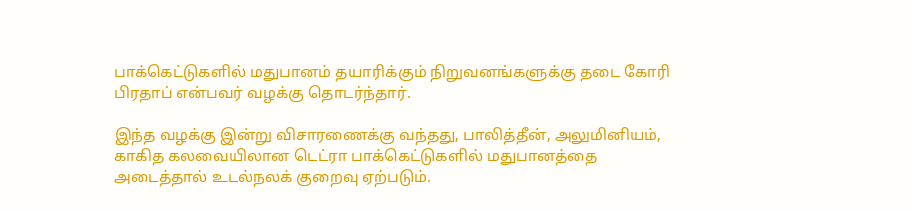பாக்கெட்டுகளில் மதுபானம் தயாரிக்கும் நிறுவனங்களுக்கு தடை கோரி பிரதாப் என்பவர் வழக்கு தொடர்ந்தார்.

இந்த வழக்கு இன்று விசாரணைக்கு வந்தது, பாலித்தீன், அலுமினியம், காகித கலவையிலான டெட்ரா பாக்கெட்டுகளில் மதுபானத்தை அடைத்தால் உடல்நலக் குறைவு ஏற்படும்.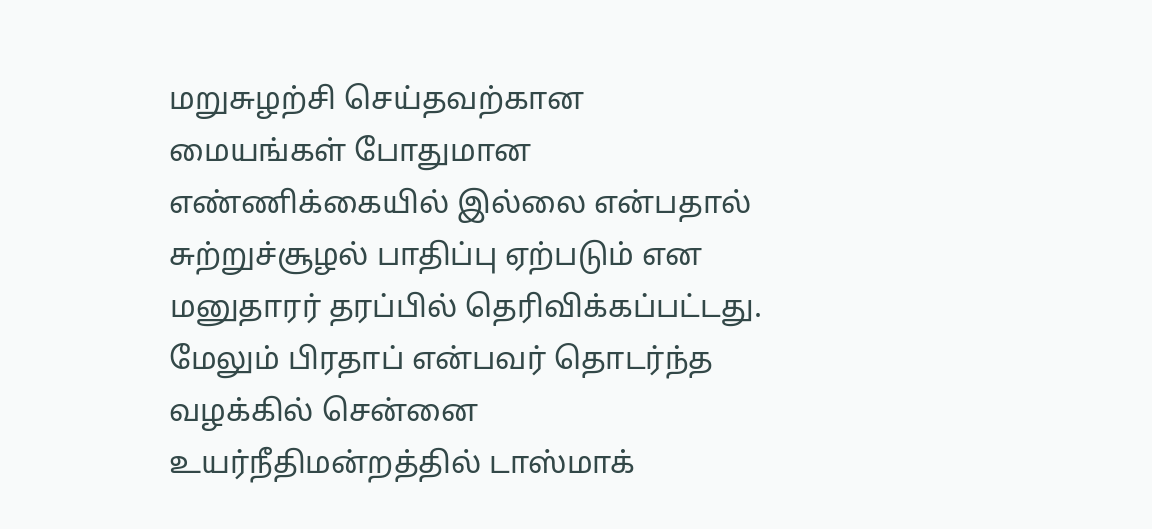மறுசுழற்சி செய்தவற்கான மையங்கள் போதுமான எண்ணிக்கையில் இல்லை என்பதால் சுற்றுச்சூழல் பாதிப்பு ஏற்படும் என மனுதாரர் தரப்பில் தெரிவிக்கப்பட்டது. மேலும் பிரதாப் என்பவர் தொடர்ந்த வழக்கில் சென்னை உயர்நீதிமன்றத்தில் டாஸ்மாக்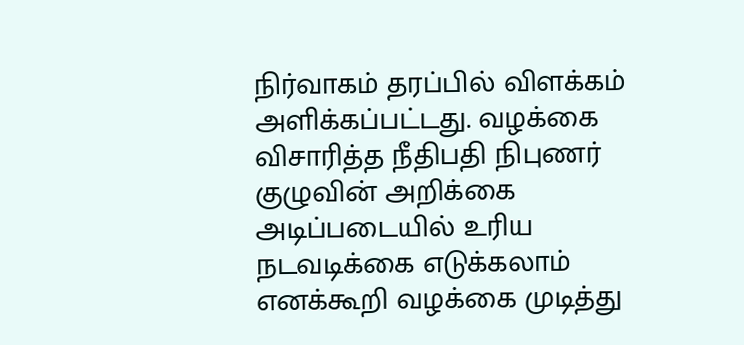நிர்வாகம் தரப்பில் விளக்கம் அளிக்கப்பட்டது. வழக்கை விசாரித்த நீதிபதி நிபுணர் குழுவின் அறிக்கை அடிப்படையில் உரிய நடவடிக்கை எடுக்கலாம் எனக்கூறி வழக்கை முடித்து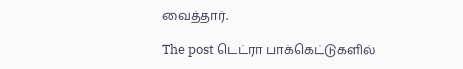வைத்தார்.

The post டெட்ரா பாக்கெட்டுகளில்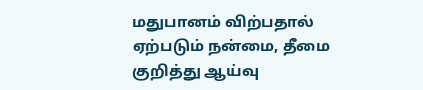மதுபானம் விற்பதால் ஏற்படும் நன்மை, தீமை குறித்து ஆய்வு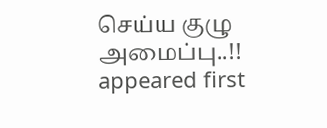செய்ய குழு அமைப்பு..!! appeared first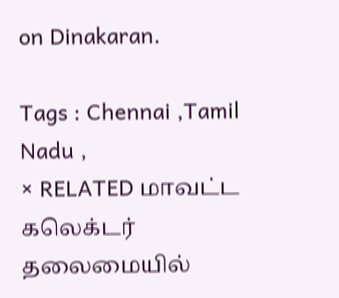on Dinakaran.

Tags : Chennai ,Tamil Nadu ,
× RELATED மாவட்ட கலெக்டர் தலைமையில்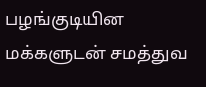பழங்குடியின மக்களுடன் சமத்துவ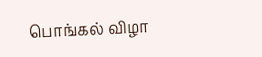பொங்கல் விழா